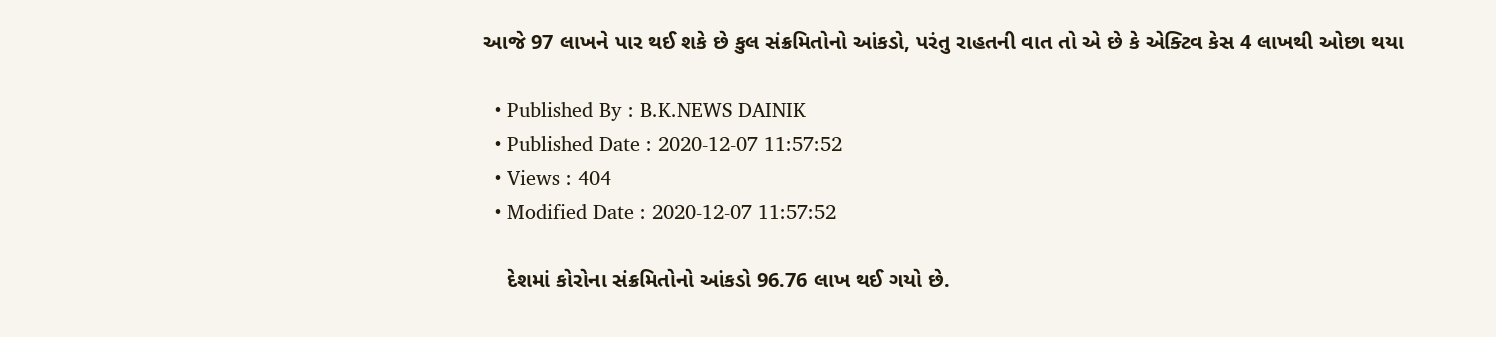આજે 97 લાખને પાર થઈ શકે છે કુલ સંક્રમિતોનો આંકડો, પરંતુ રાહતની વાત તો એ છે કે એક્ટિવ કેસ 4 લાખથી ઓછા થયા

  • Published By : B.K.NEWS DAINIK
  • Published Date : 2020-12-07 11:57:52
  • Views : 404
  • Modified Date : 2020-12-07 11:57:52

    દેશમાં કોરોના સંક્રમિતોનો આંકડો 96.76 લાખ થઈ ગયો છે.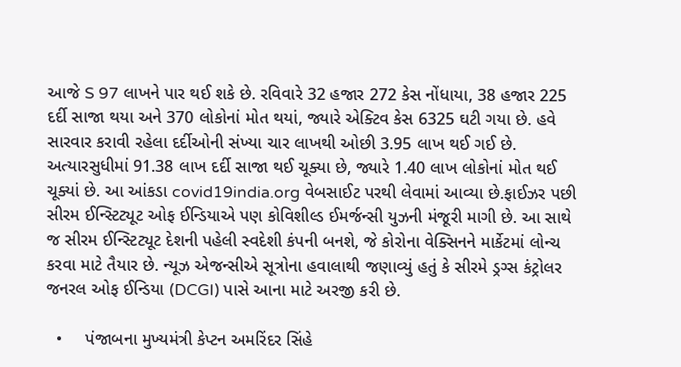આજે S 97 લાખને પાર થઈ શકે છે. રવિવારે 32 હજાર 272 કેસ નોંધાયા, 38 હજાર 225 દર્દી સાજા થયા અને 370 લોકોનાં મોત થયાં, જ્યારે એક્ટિવ કેસ 6325 ઘટી ગયા છે. હવે સારવાર કરાવી રહેલા દર્દીઓની સંખ્યા ચાર લાખથી ઓછી 3.95 લાખ થઈ ગઈ છે. અત્યારસુધીમાં 91.38 લાખ દર્દી સાજા થઈ ચૂક્યા છે, જ્યારે 1.40 લાખ લોકોનાં મોત થઈ ચૂક્યાં છે. આ આંકડા covid19india.org વેબસાઈટ પરથી લેવામાં આવ્યા છે.ફાઈઝર પછી સીરમ ઈન્સ્ટિટ્યૂટ ઓફ ઈન્ડિયાએ પણ કોવિશીલ્ડ ઈમર્જન્સી યુઝની મંજૂરી માગી છે. આ સાથે જ સીરમ ઈન્સ્ટિટ્યૂટ દેશની પહેલી સ્વદેશી કંપની બનશે, જે કોરોના વેક્સિનને માર્કેટમાં લોન્ચ કરવા માટે તૈયાર છે. ન્યૂઝ એજન્સીએ સૂત્રોના હવાલાથી જણાવ્યું હતું કે સીરમે ડ્રગ્સ કંટ્રોલર જનરલ ઓફ ઈન્ડિયા (DCGI) પાસે આના માટે અરજી કરી છે.

  •     પંજાબના મુખ્યમંત્રી કેપ્ટન અમરિંદર સિંહે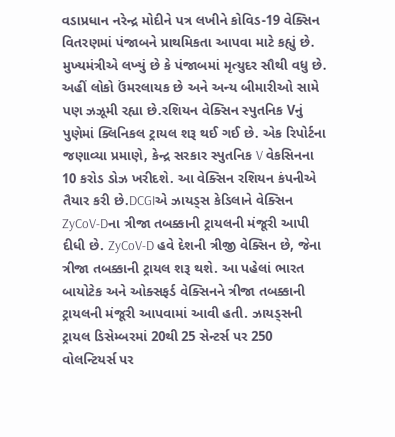વડાપ્રધાન નરેન્દ્ર મોદીને પત્ર લખીને કોવિડ-19 વેક્સિન વિતરણમાં પંજાબને પ્રાથમિકતા આપવા માટે કહ્યું છે. મુખ્યમંત્રીએ લખ્યું છે કે પંજાબમાં મૃત્યુદર સૌથી વધુ છે. અહીં લોકો ઉંમરલાયક છે અને અન્ય બીમારીઓ સામે પણ ઝઝૂમી રહ્યા છે.રશિયન વેક્સિન સ્પુતનિક Vનું પુણેમાં ક્લિનિકલ ટ્રાયલ શરૂ થઈ ગઈ છે. એક રિપોર્ટના જણાવ્યા પ્રમાણે, કેન્દ્ર સરકાર સ્પુતનિક V વેકસિનના 10 કરોડ ડોઝ ખરીદશે. આ વેક્સિન રશિયન કંપનીએ તૈયાર કરી છે.DCGIએ ઝાયડ્સ કેડિલાને વેક્સિન ZyCoV-Dના ત્રીજા તબક્કાની ટ્રાયલની મંજૂરી આપી દીધી છે. ZyCoV-D હવે દેશની ત્રીજી વેક્સિન છે, જેના ત્રીજા તબક્કાની ટ્રાયલ શરૂ થશે. આ પહેલાં ભારત બાયોટેક અને ઓક્સફર્ડ વેક્સિનને ત્રીજા તબક્કાની ટ્રાયલની મંજૂરી આપવામાં આવી હતી. ઝાયડ્સની ટ્રાયલ ડિસેમ્બરમાં 20થી 25 સેન્ટર્સ પર 250 વોલન્ટિયર્સ પર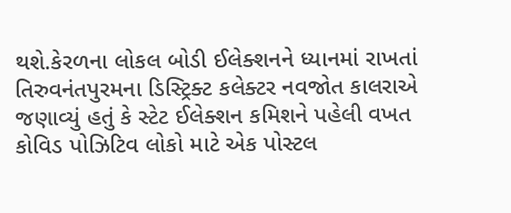થશે.કેરળના લોકલ બોડી ઈલેક્શનને ધ્યાનમાં રાખતાં તિરુવનંતપુરમના ડિસ્ટ્રિક્ટ કલેક્ટર નવજોત કાલરાએ જણાવ્યું હતું કે સ્ટેટ ઈલેક્શન કમિશને પહેલી વખત કોવિડ પોઝિટિવ લોકો માટે એક પોસ્ટલ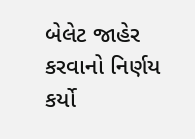બેલેટ જાહેર કરવાનો નિર્ણય કર્યો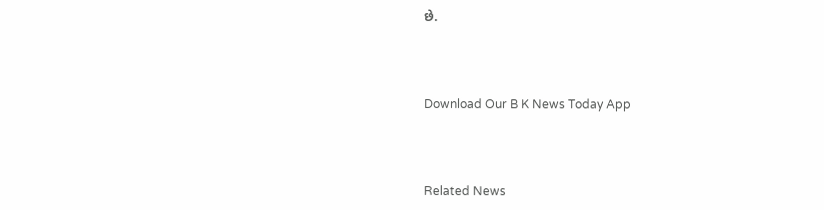છે.



Download Our B K News Today App



Related News